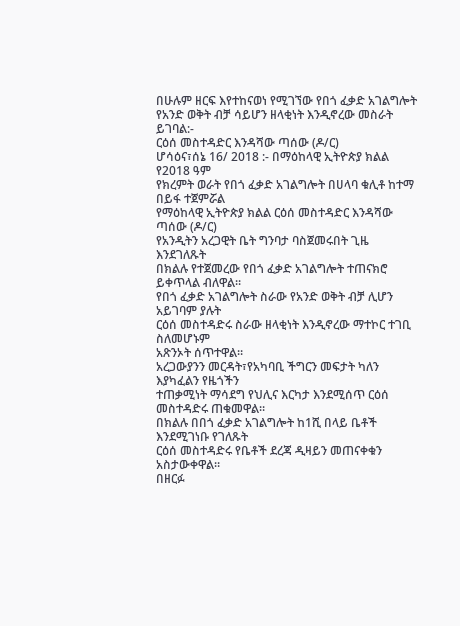በሁሉም ዘርፍ እየተከናወነ የሚገኘው የበጎ ፈቃድ አገልግሎት
የአንድ ወቅት ብቻ ሳይሆን ዘላቂነት እንዲኖረው መስራት ይገባል:-
ርዕሰ መስተዳድር እንዳሻው ጣሰው (ዶ/ር)
ሆሳዕና፣ሰኔ 16/ 2018 :- በማዕከላዊ ኢትዮጵያ ክልል የ2018 ዓም
የክረምት ወራት የበጎ ፈቃድ አገልግሎት በሀላባ ቁሊቶ ከተማ
በይፋ ተጀምሯል
የማዕከላዊ ኢትዮጵያ ክልል ርዕሰ መስተዳድር እንዳሻው ጣሰው (ዶ/ር)
የአንዲትን አረጋዊት ቤት ግንባታ ባስጀመሩበት ጊዜ እንደገለጹት
በክልሉ የተጀመረው የበጎ ፈቃድ አገልግሎት ተጠናክሮ ይቀጥላል ብለዋል።
የበጎ ፈቃድ አገልግሎት ስራው የአንድ ወቅት ብቻ ሊሆን አይገባም ያሉት
ርዕሰ መስተዳድሩ ስራው ዘላቂነት እንዲኖረው ማተኮር ተገቢ ስለመሆኑም
አጽንኦት ሰጥተዋል።
አረጋውያንን መርዳት፣የአካባቢ ችግርን መፍታት ካለን እያካፈልን የዜጎችን
ተጠቃሚነት ማሳደግ የህሊና እርካታ እንደሚሰጥ ርዕሰ መስተዳድሩ ጠቁመዋል።
በክልሉ በበጎ ፈቃድ አገልግሎት ከ1ሺ በላይ ቤቶች እንደሚገነቡ የገለጹት
ርዕሰ መስተዳድሩ የቤቶች ደረጃ ዲዛይን መጠናቀቁን አስታውቀዋል።
በዘርፉ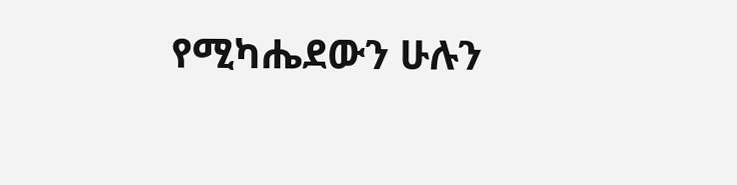የሚካሔደውን ሁሉን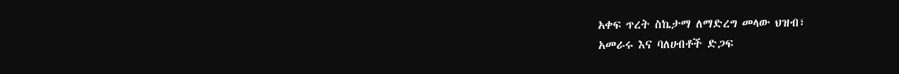አቀፍ ጥረት ስኬታማ ለማድረግ መላው ህዝብ፣
አመራሩ እና ባለሀብቶች ድጋፍ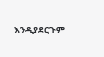እንዲያደርጉም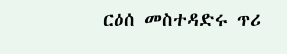ርዕሰ መስተዳድሩ ጥሪ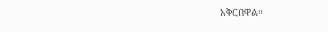አቅርበዋል።